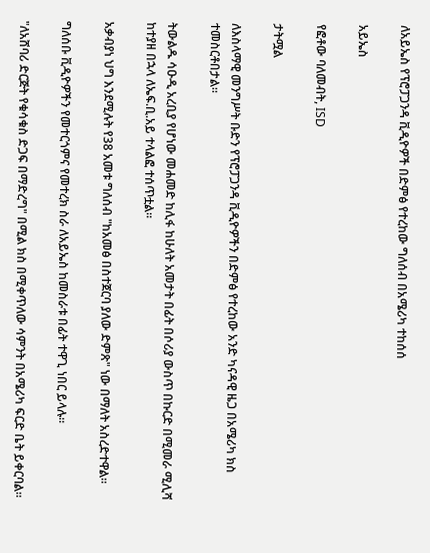ለአይኤስ የፕሮፓጋንዳ ቪዲዮዎች በድምፅ የተረከው ግለሰብ በአሜሪካ ተከሰሰ

አይኤስ

የፎቶው ባለመብት, ISD

ታትሟል

ለእስላማዊ መንግሥት ቡድን የፕሮፓጋንዳ ቪዲዮዎችን በድምፅ የተረከው አንድ ካናዳዊ ዜጋ በአሜሪካ ክስ ተመስርቶበታል።

ትውልዱ ሳዑዲ አረቢያ የሆነው መሐመድ ከሊፋ ከሁለት አመታት በፊት በሶሪያ ውስጥ በኩርድ በሚመራ ሚሊሻ ከተያዘ በኋላ ለኤፍ.ቢ.አይ ተላልፎ ተሰጥቷል።

አቃብያነ ህግ እንደሚሉት የ38 አመቱ ግለሰብ "ከአመፅ በስተጀርባ ያለው ድምጽ" ነው በማለት አስረድተዋል።

ግለሰቡ ቪዲዮዎችን የመተርጎምና የመተረክ ስራ ለአይኤስ ከመስራቱ በፊት ተዋጊ ነበር ይላሉ።

"ለአሸባሪ ድርጅት የቁሳቁስ ድጋፍ በማድረግ" በሚል ክስ በሚቀጥለው ሳምንት በአሜሪካ ፍርድ ቤት ይቀርባል።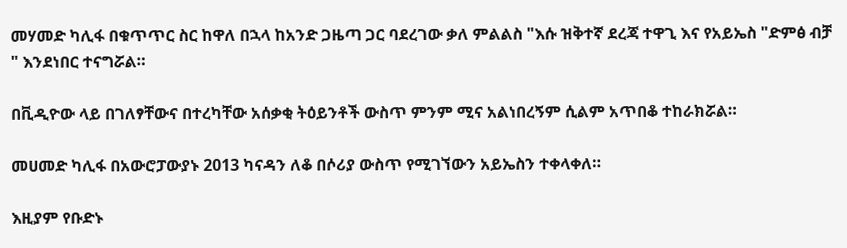መሃመድ ካሊፋ በቁጥጥር ስር ከዋለ በኋላ ከአንድ ጋዜጣ ጋር ባደረገው ቃለ ምልልስ "እሱ ዝቅተኛ ደረጃ ተዋጊ እና የአይኤስ "ድምፅ ብቻ " እንደነበር ተናግሯል።

በቪዲዮው ላይ በገለፃቸውና በተረካቸው አሰቃቂ ትዕይንቶች ውስጥ ምንም ሚና አልነበረኝም ሲልም አጥበቆ ተከራክሯል።

መሀመድ ካሊፋ በአውሮፓውያኑ 2013 ካናዳን ለቆ በሶሪያ ውስጥ የሚገኘውን አይኤስን ተቀላቀለ።

እዚያም የቡድኑ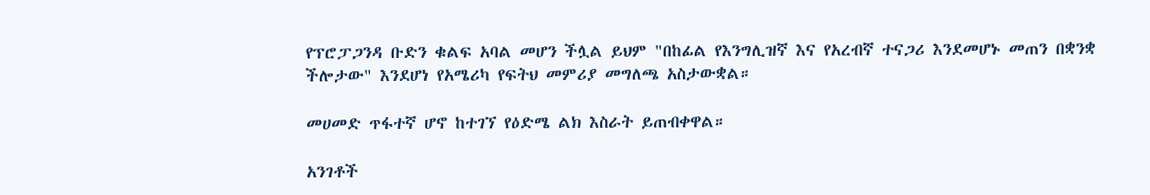የፕሮፓጋንዳ ቡድን ቁልፍ አባል መሆን ችሏል ይህም "በከፊል የእንግሊዝኛ እና የአረብኛ ተናጋሪ እንደመሆኑ መጠን በቋንቋ ችሎታው" እንደሆነ የአሜሪካ የፍትህ መምሪያ መግለጫ አስታውቋል።

መሀመድ ጥፋተኛ ሆኖ ከተገኘ የዕድሜ ልክ እስራት ይጠብቀዋል።

አንገቶች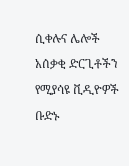ሲቀሉና ሌሎች አሰቃቂ ድርጊቶችን የሚያሳዩ ቪዲዮዎች ቡድኑ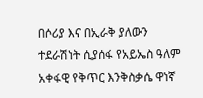በሶሪያ እና በኢራቅ ያለውን ተደራሽነት ሲያሰፋ የአይኤስ ዓለም አቀፋዊ የቅጥር እንቅስቃሴ ዋነኛ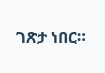ገጽታ ነበር።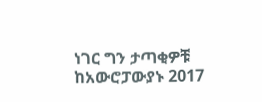ነገር ግን ታጣቂዎቹ ከአውሮፓውያኑ 2017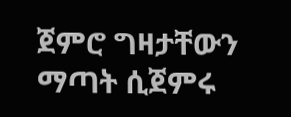ጀምሮ ግዛታቸውን ማጣት ሲጀምሩ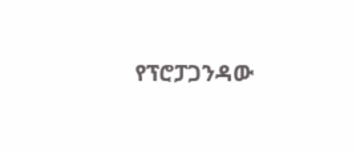የፕሮፓጋንዳው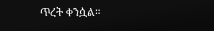ጥረት ቀንሷል።